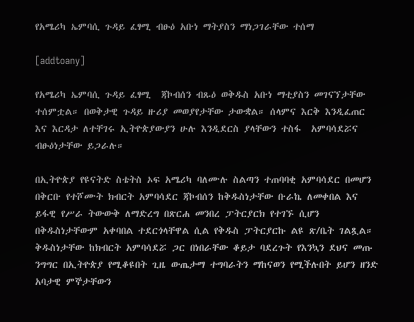የአሜሪካ ኤምባሲ ጉዳይ ፈፃሚ ብፁዕ አቡነ ማትያስን ማነጋገራቸው ተሰማ

[addtoany]

የአሜሪካ ኤምባሲ ጉዳይ ፈፃሚ  ጃኮብሰን ብጹዕ ወቅዱስ አቡነ ማቲያስን መገናኘታቸው ተሰምቷል። በወቅታዊ ጉዳይ ዙሪያ መወያየታቸው ታውቋል። ሰላምና እርቅ እንዲፈጠር እና እርዳታ ለተቸገሩ ኢትዮጵያውያን ሁሉ እንዲደርስ ያላቸውን ተስፋ  አምባሳደሯና ብፁዕነታቸው ይጋራሉ።

በኢትዮጵያ የዩናትድ ስቴትስ ኦፍ አሜሪካ ባለሙሉ ስልጣን ተጠባባቂ አምባሳደር በመሆን በቅርቡ የተሾሙት ክብርት አምባሳደር ጃኮብሰን ከቅዱስነታቸው ቡራኬ ለመቀበል እና ይፋዊ የሥራ ትውውቅ ለማድረግ በጽርሐ መንበረ ፓትርያርክ የተገኙ ሲሆን በቅዱስነታቸውም አቀባበል ተደርጎላቸዋል ሲል የቅዱስ ፓትርያርኩ ልዩ ጽ/ቤት ገልጿል። ቅዱስነታቸው ከክብርት አምባሳደሯ ጋር በነበራቸው ቆይታ ባደረጉት የእንኳን ደህና መጡ ንግግር በኢትዮጵያ የሚቆዩበት ጊዜ ውጤታማ ተግባራትን ማከናወን የሚችሉበት ይሆን ዘንድ አባታዊ ምኞታቸውን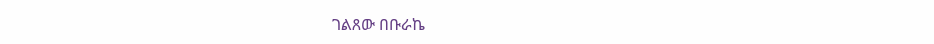ገልጸው በቡራኬ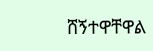ሸኝተዋቸዋል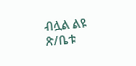ብሏል ልዩ ጽ/ቤቱ